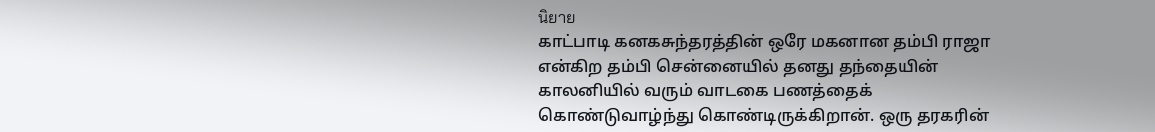นิยาย
காட்பாடி கனகசுந்தரத்தின் ஒரே மகனான தம்பி ராஜா என்கிற தம்பி சென்னையில் தனது தந்தையின் காலனியில் வரும் வாடகை பணத்தைக் கொண்டுவாழ்ந்து கொண்டிருக்கிறான். ஒரு தரகரின்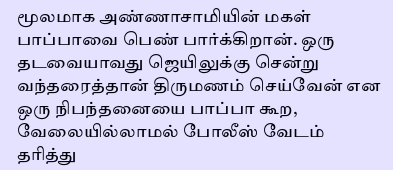மூலமாக அண்ணாசாமியின் மகள் பாப்பாவை பெண் பார்க்கிறான். ஒரு தடவையாவது ஜெயிலுக்கு சென்று வந்தரைத்தான் திருமணம் செய்வேன் என ஒரு நிபந்தனையை பாப்பா கூற, வேலையில்லாமல் போலீஸ் வேடம் தரித்து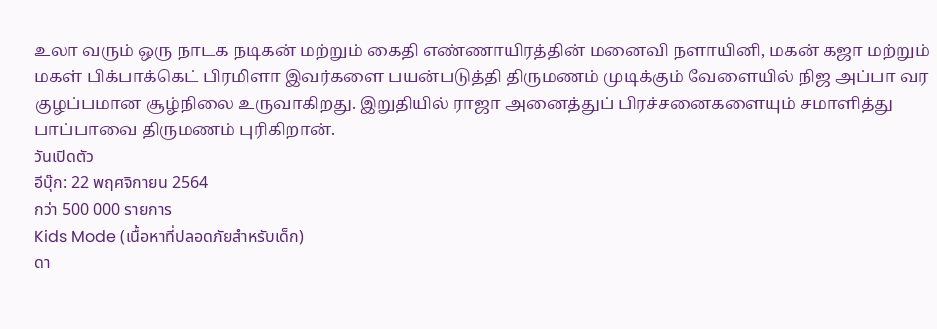உலா வரும் ஒரு நாடக நடிகன் மற்றும் கைதி எண்ணாயிரத்தின் மனைவி நளாயினி, மகன் கஜா மற்றும் மகள் பிக்பாக்கெட் பிரமிளா இவர்களை பயன்படுத்தி திருமணம் முடிக்கும் வேளையில் நிஜ அப்பா வர குழப்பமான சூழ்நிலை உருவாகிறது. இறுதியில் ராஜா அனைத்துப் பிரச்சனைகளையும் சமாளித்து பாப்பாவை திருமணம் புரிகிறான்.
วันเปิดตัว
อีบุ๊ก: 22 พฤศจิกายน 2564
กว่า 500 000 รายการ
Kids Mode (เนื้อหาที่ปลอดภัยสำหรับเด็ก)
ดา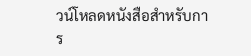วน์โหลดหนังสือสำหรับการ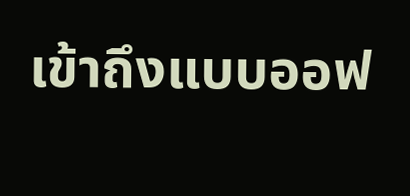เข้าถึงแบบออฟ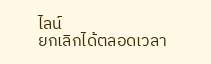ไลน์
ยกเลิกได้ตลอดเวลา